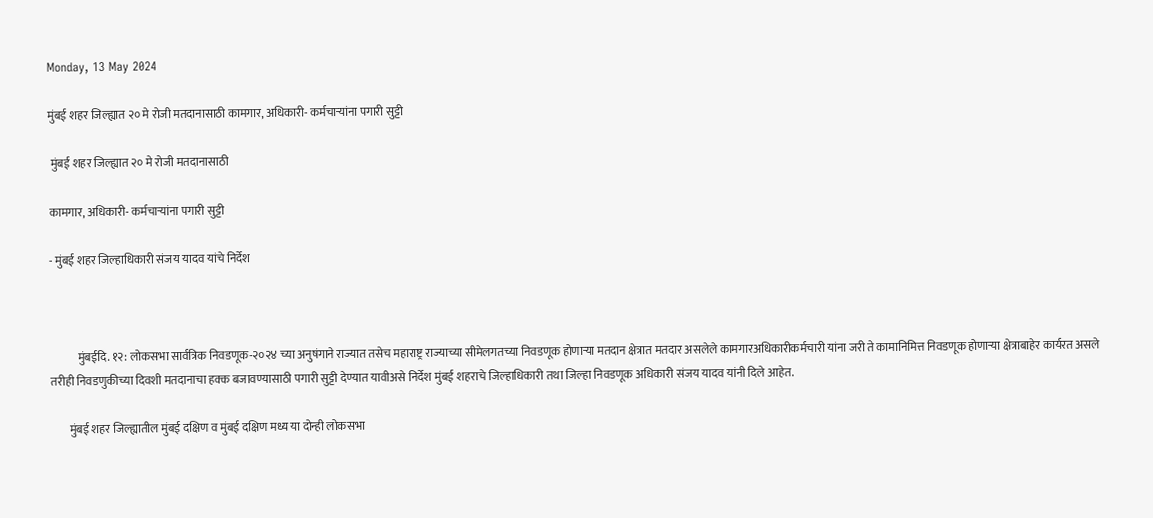Monday, 13 May 2024

मुंबई शहर जिल्ह्यात २० मे रोजी मतदानासाठी कामगार, अधिकारी- कर्मचाऱ्यांना पगारी सुट्टी

 मुंबई शहर जिल्ह्यात २० मे रोजी मतदानासाठी

कामगार, अधिकारी- कर्मचाऱ्यांना पगारी सुट्टी

- मुंबई शहर जिल्हाधिकारी संजय यादव यांचे निर्देश



            मुंबईदि. १२: लोकसभा सार्वत्रिक निवडणूक-२०२४ च्या अनुषंगाने राज्यात तसेच महाराष्ट्र राज्याच्या सीमेलगतच्या निवडणूक होणाऱ्या मतदान क्षेत्रात मतदार असलेले कामगारअधिकारीकर्मचारी यांना जरी ते कामानिमित्त निवडणूक होणाऱ्या क्षेत्राबाहेर कार्यरत असले तरीही निवडणुकीच्या दिवशी मतदानाचा हक्क बजावण्यासाठी पगारी सुट्टी देण्यात यावीअसे निर्देश मुंबई शहराचे जिल्हाधिकारी तथा जिल्हा निवडणूक अधिकारी संजय यादव यांनी दिले आहेत.

        मुंबई शहर जिल्ह्यातील मुंबई दक्षिण व मुंबई दक्षिण मध्य या दोन्ही लोकसभा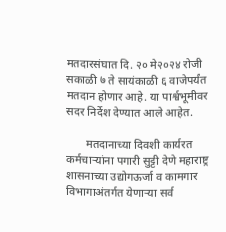मतदारसंघात दि. २० मे२०२४ रोजी सकाळी ७ ते सायंकाळी ६ वाजेपर्यंत मतदान होणार आहे. या पार्श्वभूमीवर सदर निर्देश देण्यात आले आहेत.

       मतदानाच्या दिवशी कार्यरत कर्मचाऱ्यांना पगारी सुट्टी देणे महाराष्ट्र शासनाच्या उद्योगऊर्जा व कामगार विभागाअंतर्गत येणाऱ्या सर्व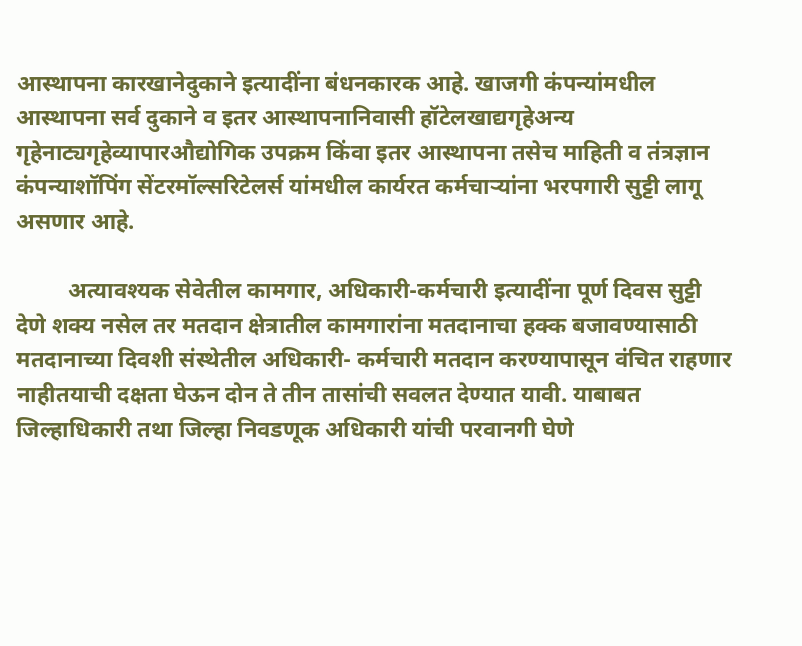आस्थापना कारखानेदुकाने इत्यादींना बंधनकारक आहे. खाजगी कंपन्यांमधील आस्थापना सर्व दुकाने व इतर आस्थापनानिवासी हॉटेलखाद्यगृहेअन्य गृहेनाट्यगृहेव्यापारऔद्योगिक उपक्रम किंवा इतर आस्थापना तसेच माहिती व तंत्रज्ञान कंपन्याशॉपिंग सेंटरमॉल्सरिटेलर्स यांमधील कार्यरत कर्मचाऱ्यांना भरपगारी सुट्टी लागू असणार आहे.

         अत्यावश्यक सेवेतील कामगार, अधिकारी-कर्मचारी इत्यादींना पूर्ण दिवस सुट्टी देणे शक्य नसेल तर मतदान क्षेत्रातील कामगारांना मतदानाचा हक्क बजावण्यासाठी मतदानाच्या दिवशी संस्थेतील अधिकारी- कर्मचारी मतदान करण्यापासून वंचित राहणार नाहीतयाची दक्षता घेऊन दोन ते तीन तासांची सवलत देण्यात यावी. याबाबत जिल्हाधिकारी तथा जिल्हा निवडणूक अधिकारी यांची परवानगी घेणे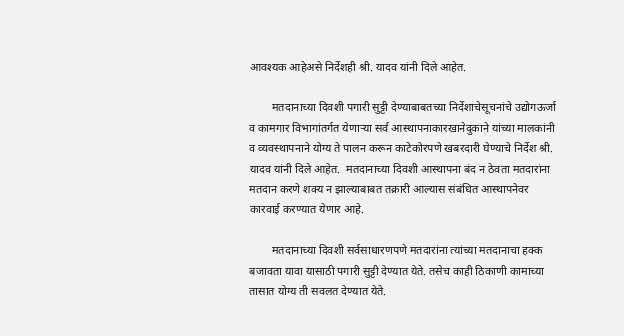आवश्यक आहेअसे निर्देशही श्री. यादव यांनी दिले आहेत.

        मतदानाच्या दिवशी पगारी सुट्टी देण्याबाबतच्या निर्देशाचेसूचनांचे उद्योगऊर्जा व कामगार विभागांतर्गत येणाऱ्या सर्व आस्थापनाकारखानेदुकाने यांच्या मालकांनी व व्यवस्थापनाने योग्य ते पालन करून काटेकोरपणे खबरदारी घेण्याचे निर्देश श्री. यादव यांनी दिले आहेत.  मतदानाच्या दिवशी आस्थापना बंद न ठेवता मतदारांना मतदान करणे शक्य न झाल्याबाबत तक्रारी आल्यास संबंधित आस्थापनेवर कारवाई करण्यात येणार आहे.

        मतदानाच्या दिवशी सर्वसाधारणपणे मतदारांना त्यांच्या मतदानाचा हक्क बजावता यावा यासाठी पगारी सुट्टी देण्यात येते. तसेच काही ठिकाणी कामाच्या तासात योग्य ती सवलत देण्यात येते.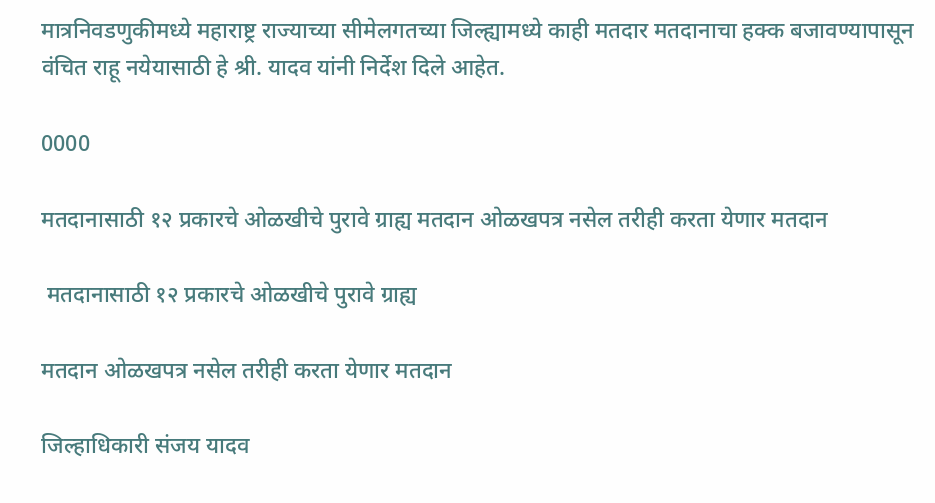मात्रनिवडणुकीमध्ये महाराष्ट्र राज्याच्या सीमेलगतच्या जिल्ह्यामध्ये काही मतदार मतदानाचा हक्क बजावण्यापासून वंचित राहू नयेयासाठी हे श्री. यादव यांनी निर्देश दिले आहेत.

0000

मतदानासाठी १२ प्रकारचे ओळखीचे पुरावे ग्राह्य मतदान ओळखपत्र नसेल तरीही करता येणार मतदान

 मतदानासाठी १२ प्रकारचे ओळखीचे पुरावे ग्राह्य

मतदान ओळखपत्र नसेल तरीही करता येणार मतदान

जिल्हाधिकारी संजय यादव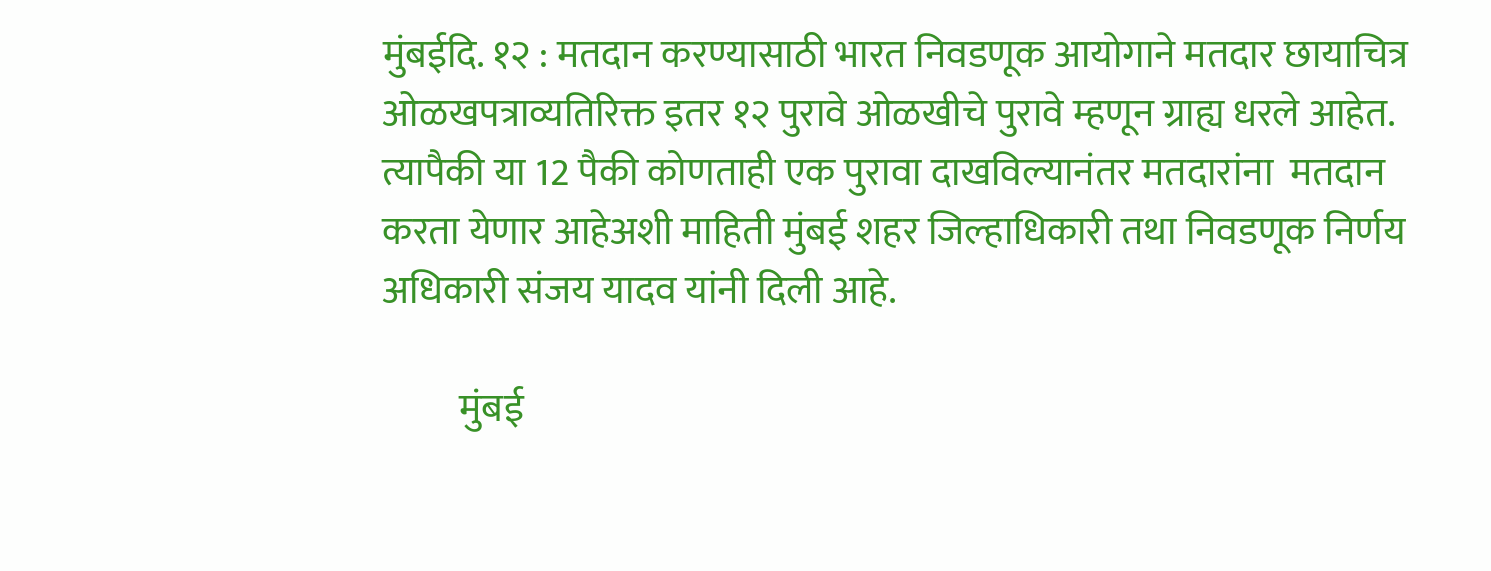मुंबईदि. १२ : मतदान करण्यासाठी भारत निवडणूक आयोगाने मतदार छायाचित्र ओळखपत्राव्यतिरिक्त इतर १२ पुरावे ओळखीचे पुरावे म्हणून ग्राह्य धरले आहेत. त्यापैकी या 12 पैकी कोणताही एक पुरावा दाखविल्यानंतर मतदारांना  मतदान करता येणार आहेअशी माहिती मुंबई शहर जिल्हाधिकारी तथा निवडणूक निर्णय अधिकारी संजय यादव यांनी दिली आहे.

          मुंबई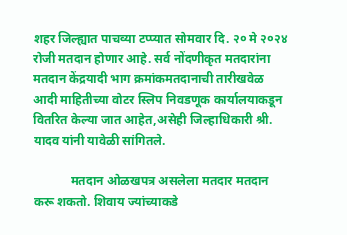शहर जिल्ह्यात पाचव्या टप्प्यात सोमवार दि. २० मे २०२४ रोजी मतदान होणार आहे. सर्व नोंदणीकृत मतदारांना मतदान केंद्रयादी भाग क्रमांकमतदानाची तारीखवेळ आदी माहितीच्या वोटर स्लिप निवडणूक कार्यालयाकडून वितरित केल्या जात आहेत,असेही जिल्हाधिकारी श्री. यादव यांनी यावेळी सांगितले.

            मतदान ओळखपत्र असलेला मतदार मतदान करू शकतो. शिवाय ज्यांच्याकडे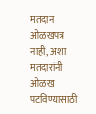मतदान ओळखपत्र नाही, अशा मतदारांनी ओळख पटविण्यासाठी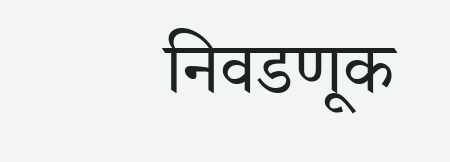निवडणूक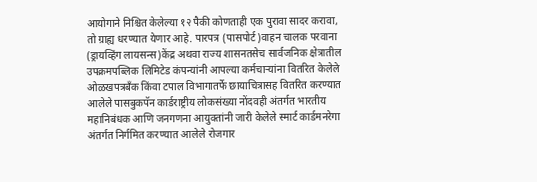आयोगाने निश्चित केलेल्या १२ पैकी कोणताही एक पुरावा सादर करावा, तो ग्राह्य धरण्यात येणार आहे. पारपत्र (पासपोर्ट)वाहन चालक परवाना (ड्रायव्हिंग लायसन्स)केंद्र अथवा राज्य शासनतसेच सार्वजनिक क्षेत्रातील उपक्रमपब्लिक लिमिटेड कंपन्यांनी आपल्या कर्मचाऱ्यांना वितरित केलेले ओळखपत्रबँक किंवा टपाल विभागातर्फे छायाचित्रासह वितरित करण्यात आलेले पासबुकपॅन कार्डराष्ट्रीय लोकसंख्या नोंदवही अंतर्गत भारतीय महानिबंधक आणि जनगणना आयुक्तांनी जारी केलेले स्मार्ट कार्डमनरेगा अंतर्गत निर्गमित करण्यात आलेले रोजगार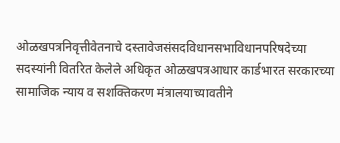ओळखपत्रनिवृत्तीवेतनाचे दस्तावेजसंसदविधानसभाविधानपरिषदेच्या सदस्यांनी वितरित केलेले अधिकृत ओळखपत्रआधार कार्डभारत सरकारच्या सामाजिक न्याय व सशक्तिकरण मंत्रालयाच्यावतीने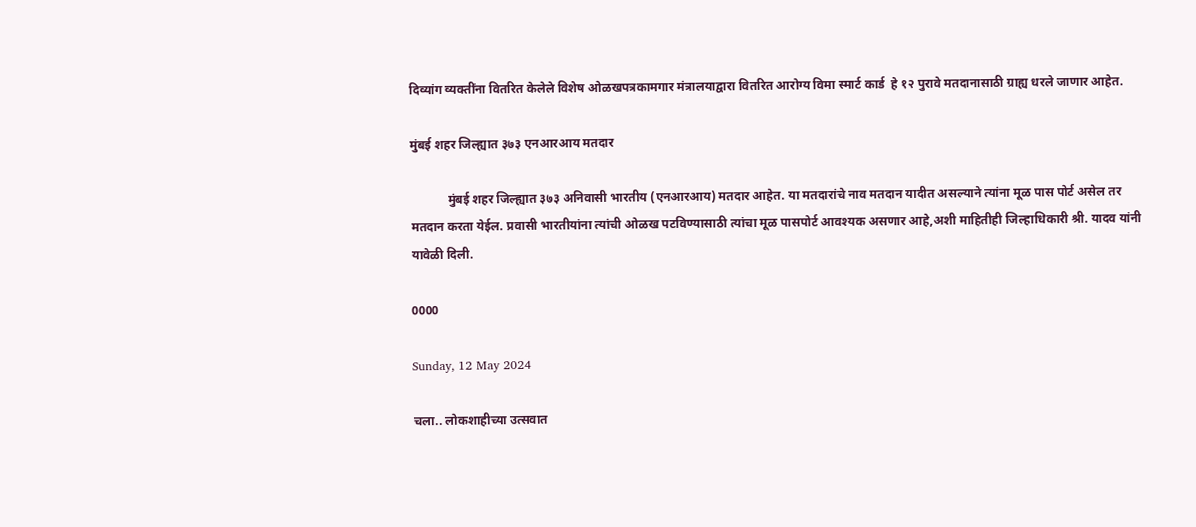दिव्यांग व्यक्तींना वितरित केलेले विशेष ओळखपत्रकामगार मंत्रालयाद्वारा वितरित आरोग्य विमा स्मार्ट कार्ड  हे १२ पुरावे मतदानासाठी ग्राह्य धरले जाणार आहेत.

मुंबई शहर जिल्ह्यात ३७३ एनआरआय मतदार

            मुंबई शहर जिल्ह्यात ३७३ अनिवासी भारतीय (एनआरआय) मतदार आहेत. या मतदारांचे नाव मतदान यादीत असल्याने त्यांना मूळ पास पोर्ट असेल तर मतदान करता येईल. प्रवासी भारतीयांना त्यांची ओळख पटविण्यासाठी त्यांचा मूळ पासपोर्ट आवश्यक असणार आहे,अशी माहितीही जिल्हाधिकारी श्री. यादव यांनी यावेळी दिली.

0000

Sunday, 12 May 2024

चला.. लोकशाहीच्या उत्सवात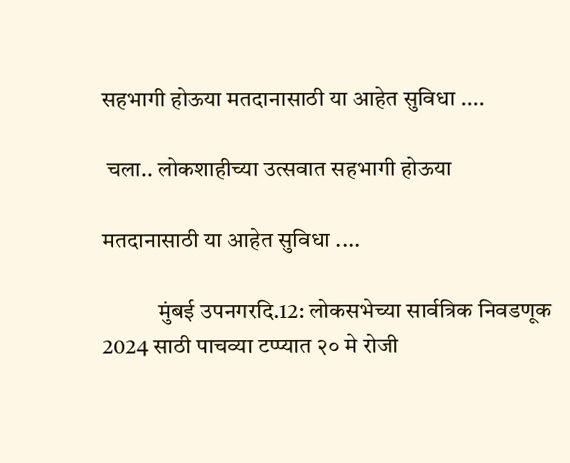सहभागी होऊया मतदानासाठी या आहेत सुविधा ....

 चला.. लोकशाहीच्या उत्सवात सहभागी होऊया

मतदानासाठी या आहेत सुविधा ....

            मुंबई उपनगरदि.12: लोकसभेच्या सार्वत्रिक निवडणूक 2024 साठी पाचव्या टप्प्यात २० मे रोजी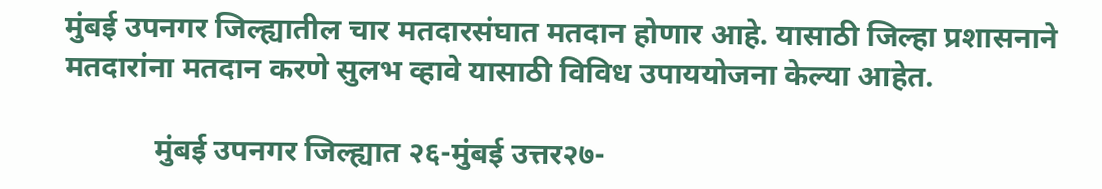मुंबई उपनगर जिल्ह्यातील चार मतदारसंघात मतदान होणार आहे. यासाठी जिल्हा प्रशासनाने मतदारांना मतदान करणे सुलभ व्हावे यासाठी विविध उपाययोजना केल्या आहेत.

            मुंबई उपनगर जिल्ह्यात २६-मुंबई उत्तर२७-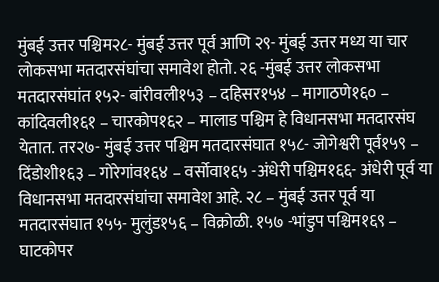मुंबई उत्तर पश्चिम२८- मुंबई उत्तर पूर्व आणि २९- मुंबई उत्तर मध्य या चार लोकसभा मतदारसंघांचा समावेश होतो. २६ -मुंबई उत्तर लोकसभा मतदारसंघांत १५२- बांरीवली१५३ – दहिसर१५४ – मागाठणे१६० – कांदिवली१६१ – चारकोप१६२ – मालाड पश्चिम हे विधानसभा मतदारसंघ येतात. तर२७- मुंबई उत्तर पश्चिम मतदारसंघात १५८- जोगेश्वरी पूर्व१५९ – दिंडोशी१६३ – गोरेगांव१६४ – वर्सोवा१६५ -अंधेरी पश्चिम१६६- अंधेरी पूर्व या विधानसभा मतदारसंघांचा समावेश आहे. २८ – मुंबई उत्तर पूर्व या मतदारसंघात १५५- मुलुंड१५६ – विक्रोळी. १५७ -भांडुप पश्चिम१६९ – घाटकोपर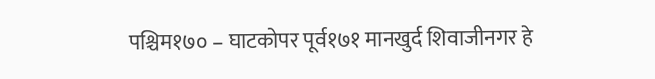पश्चिम१७० – घाटकोपर पूर्व१७१ मानखुर्द शिवाजीनगर हे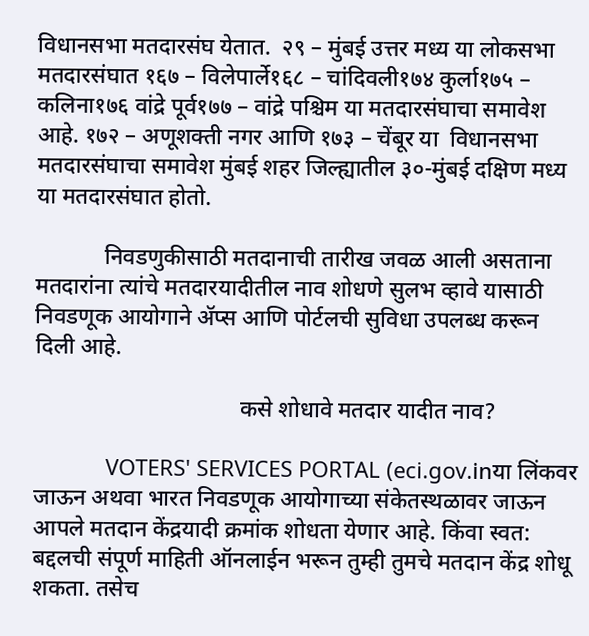विधानसभा मतदारसंघ येतात.  २९ – मुंबई उत्तर मध्य या लोकसभा मतदारसंघात १६७ – विलेपार्ले१६८ – चांदिवली१७४ कुर्ला१७५ – कलिना१७६ वांद्रे पूर्व१७७ – वांद्रे पश्चिम या मतदारसंघाचा समावेश आहे. १७२ – अणूशक्ती नगर आणि १७३ – चेंबूर या  विधानसभा मतदारसंघाचा समावेश मुंबई शहर जिल्ह्यातील ३०-मुंबई दक्षिण मध्य या मतदारसंघात होतो.

            निवडणुकीसाठी मतदानाची तारीख जवळ आली असताना मतदारांना त्यांचे मतदारयादीतील नाव शोधणे सुलभ व्हावे यासाठी निवडणूक आयोगाने ॲप्स आणि पोर्टलची सुविधा उपलब्ध करून दिली आहे.

                                    कसे शोधावे मतदार यादीत नाव?

            VOTERS' SERVICES PORTAL (eci.gov.inया लिंकवर जाऊन अथवा भारत निवडणूक आयोगाच्या संकेतस्थळावर जाऊन आपले मतदान केंद्रयादी क्रमांक शोधता येणार आहे. किंवा स्वत: बद्दलची संपूर्ण माहिती ऑनलाईन भरून तुम्ही तुमचे मतदान केंद्र शोधू शकता. तसेच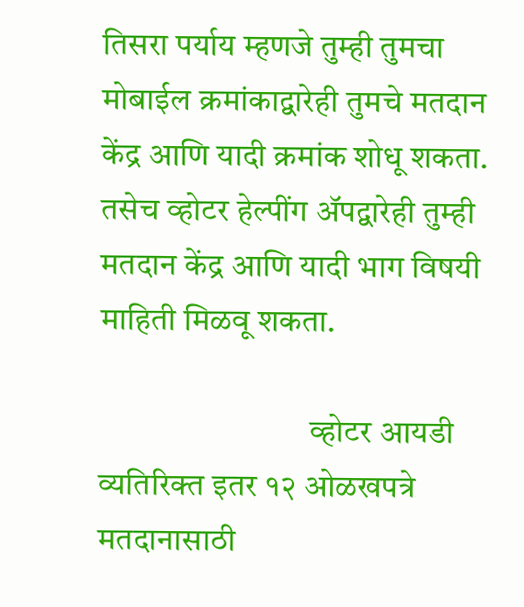तिसरा पर्याय म्हणजे तुम्ही तुमचा मोबाईल क्रमांकाद्वारेही तुमचे मतदान केंद्र आणि यादी क्रमांक शोधू शकता. तसेच व्होटर हेल्पींग ॲपद्वारेही तुम्ही मतदान केंद्र आणि यादी भाग विषयी माहिती मिळवू शकता.

                                व्होटर आयडी व्यतिरिक्त इतर १२ ओळखपत्रे मतदानासाठी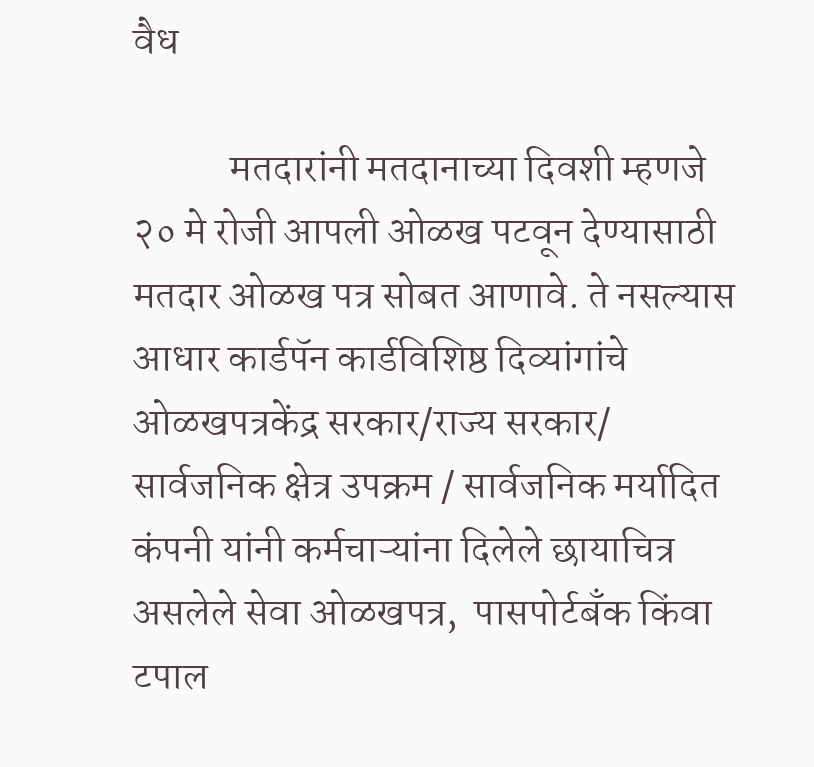वैध

            मतदारांनी मतदानाच्या दिवशी म्हणजे २० मे रोजी आपली ओळख पटवून देण्यासाठी मतदार ओळख पत्र सोबत आणावे. ते नसल्यास आधार कार्डपॅन कार्डविशिष्ठ दिव्यांगांचे ओळखपत्रकेंद्र सरकार/राज्य सरकार/  सार्वजनिक क्षेत्र उपक्रम / सार्वजनिक मर्यादित कंपनी यांनी कर्मचाऱ्यांना दिलेले छायाचित्र असलेले सेवा ओळखपत्र,  पासपोर्टबँक किंवा टपाल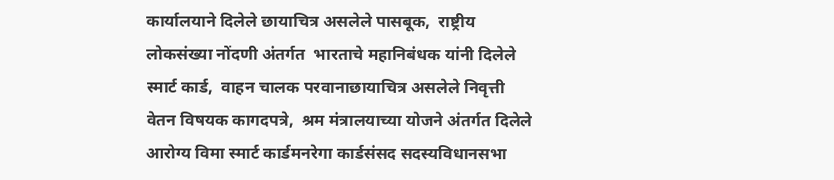कार्यालयाने दिलेले छायाचित्र असलेले पासबूक,  राष्ट्रीय लोकसंख्या नोंदणी अंतर्गत  भारताचे महानिबंधक यांनी दिलेले स्मार्ट कार्ड,  वाहन चालक परवानाछायाचित्र असलेले निवृत्ती वेतन विषयक कागदपत्रे,  श्रम मंत्रालयाच्या योजने अंतर्गत दिलेले आरोग्य विमा स्मार्ट कार्डमनरेगा कार्डसंसद सदस्यविधानसभा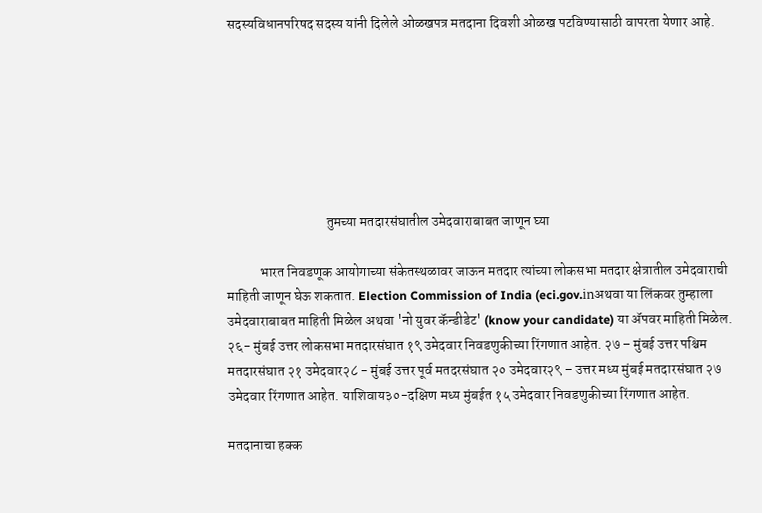सदस्यविधानपरिषद सदस्य यांनी दिलेले ओळखपत्र मतदाना दिवशी ओळख पटविण्यासाठी वापरता येणार आहे.







                                    तुमच्या मतदारसंघातील उमेदवाराबाबत जाणून घ्या

            भारत निवडणूक आयोगाच्या संकेतस्थळावर जाऊन मतदार त्यांच्या लोकसभा मतदार क्षेत्रातील उमेदवाराची माहिती जाणून घेऊ शकतात. Election Commission of India (eci.gov.inअथवा या लिंकवर तुम्हाला उमेदवाराबाबत माहिती मिळेल अथवा 'नो युवर कॅन्डीडेट' (know your candidate) या ॲपवर माहिती मिळेल. २६- मुंबई उत्तर लोकसभा मतदारसंघात १९ उमेदवार निवडणुकीच्या रिंगणात आहेत. २७ – मुंबई उत्तर पश्चिम मतदारसंघात २१ उमेदवार२८ - मुंबई उत्तर पूर्व मतदरसंघात २० उमेदवार२९ – उत्तर मध्य मुंबई मतदारसंघात २७ उमेदवार रिंगणात आहेत. याशिवाय३०-दक्षिण मध्य मुंबईत १५ उमेदवार निवडणुकीच्या रिंगणात आहेत.

मतदानाचा हक्क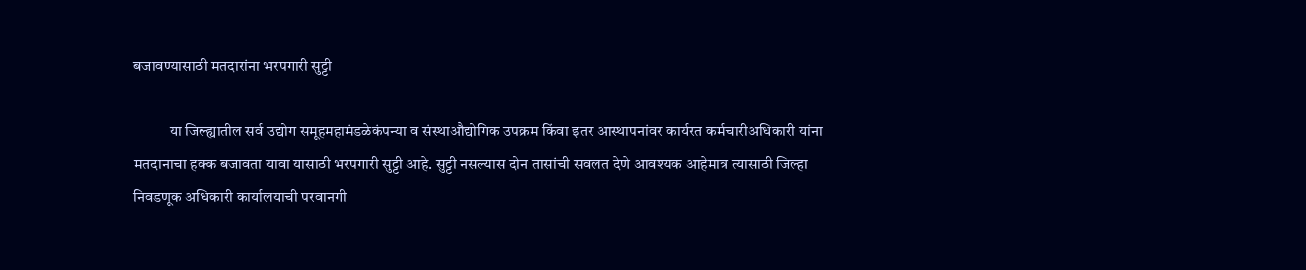बजावण्यासाठी मतदारांना भरपगारी सुट्टी

            या जिल्ह्यातील सर्व उद्योग समूहमहामंडळेकंपन्या व संस्थाऔद्योगिक उपक्रम किंवा इतर आस्थापनांवर कार्यरत कर्मचारीअधिकारी यांना मतदानाचा हक्क बजावता यावा यासाठी भरपगारी सुट्टी आहे. सुट्टी नसल्यास दोन तासांची सवलत देणे आवश्यक आहेमात्र त्यासाठी जिल्हा निवडणूक अधिकारी कार्यालयाची परवानगी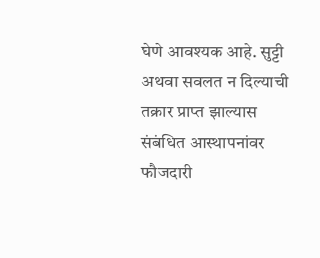घेणे आवश्यक आहे. सुट्टी अथवा सवलत न दिल्याची तक्रार प्राप्त झाल्यास संबंधित आस्थापनांवर फौजदारी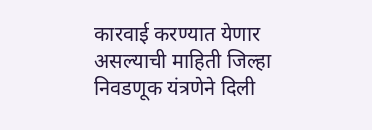कारवाई करण्यात येणार असल्याची माहिती जिल्हा निवडणूक यंत्रणेने दिली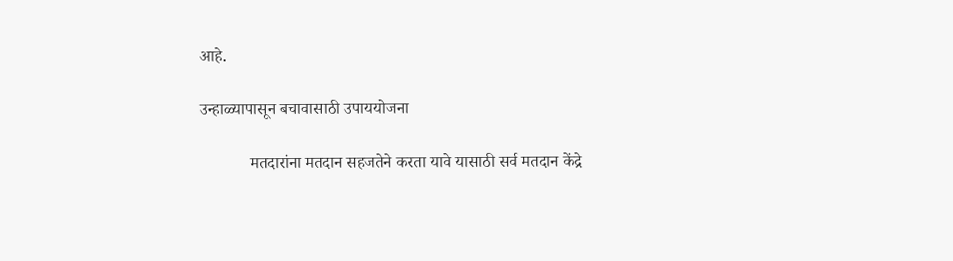आहे.

उन्हाळ्यापासून बचावासाठी उपाययोजना

            मतदारांना मतदान सहजतेने करता यावे यासाठी सर्व मतदान केंद्रे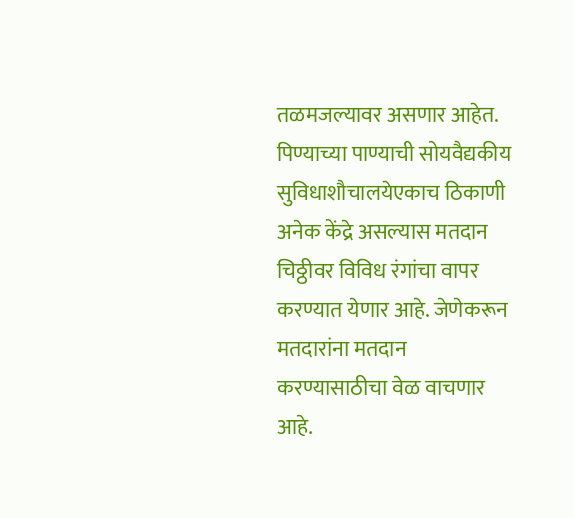तळमजल्यावर असणार आहेत. पिण्याच्या पाण्याची सोयवैद्यकीय सुविधाशौचालयेएकाच ठिकाणी अनेक केंद्रे असल्यास मतदान चिठ्ठीवर विविध रंगांचा वापर करण्यात येणार आहे. जेणेकरून मतदारांना मतदान करण्यासाठीचा वेळ वाचणार आहे.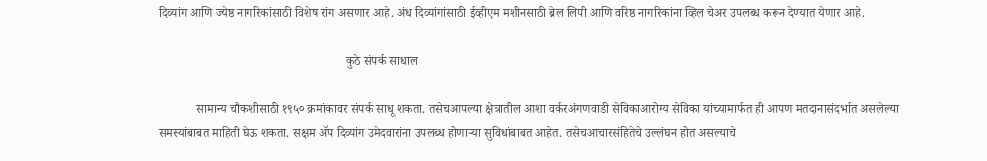दिव्यांग आणि ज्येष्ठ नागरिकांसाठी विशेष रांग असणार आहे. अंध दिव्यांगांसाठी ईव्हीएम मशीनसाठी ब्रेल लिपी आणि वरिष्ठ नागरिकांना व्हिल चेअर उपलब्ध करून देण्यात येणार आहे.

                                                            कुठे संपर्क साधाल

            सामान्य चौकशीसाठी १९५० क्रमांकावर संपर्क साधू शकता. तसेचआपल्या क्षेत्रातील आशा वर्करअंगणवाडी सेविकाआरोग्य सेविका यांच्यामार्फत ही आपण मतदानासंदर्भात असलेल्या समस्यांबाबत माहिती घेऊ शकता. सक्षम ॲप दिव्यांग उमेदवारांना उपलब्ध होणाऱ्या सुविधांबाबत आहेत. तसेचआचारसंहितेचे उल्लंघन होत असल्याचे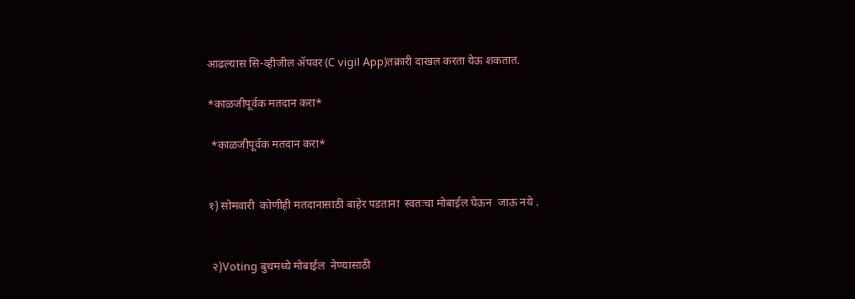आढल्यास सि-व्हीजील ॲपवर (C vigil App)तक्रारी दाखल करता येऊ शकतात.

*काळजीपूर्वक मतदान करा*

 *काळजीपूर्वक मतदान करा*


१) सोमवारी  कोणीही मतदानासाठी बाहेर पडताना  स्वतःचा मोबाईल घेऊन  जाऊ नये .


 २)Voting बुथमध्ये मोबाईल  नेण्यासाठी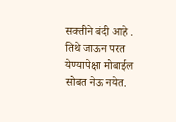सक्तीने बंदी आहे .  तिथे जाऊन परत येण्यापेक्षा मोबाईल सोबत नेऊ नयेत.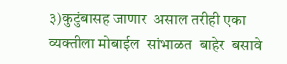३)कुटुंबासह जाणार  असाल तरीही एका व्यक्तीला मोबाईल  सांभाळत  बाहेर  बसावे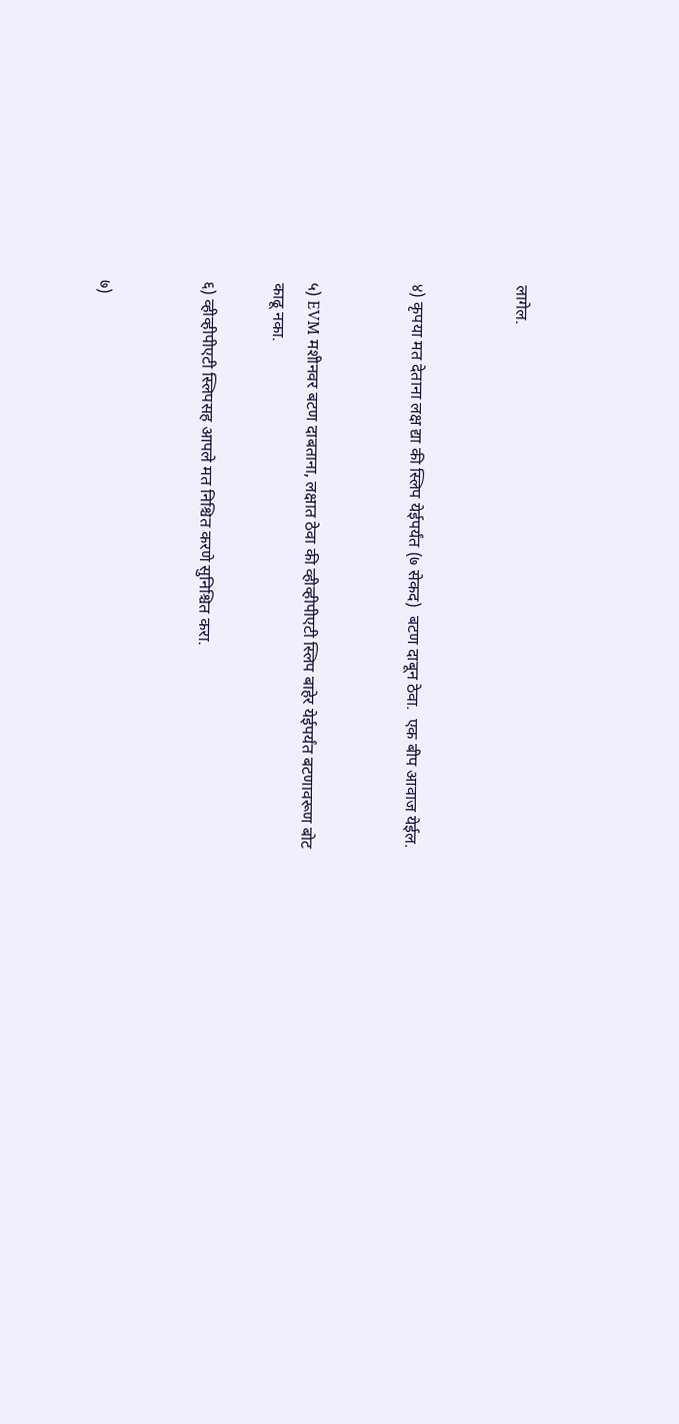लागेल.


४) कृपया मत देताना लक्ष द्या की स्लिप येईपर्यंत (७ सेकद)  बटण दाबून ठेवा.  एक बीप आवाज येईल.


५) EVM मशीनवर बटण दाबताना, लक्षात ठेवा की व्हीव्हीपीएटी स्लिप बाहेर येईपर्यंत बटणावरूण बोट काढू नका.

६) व्हीव्हीपीएटी स्लिपसह आपले मत निश्चित करणे सुनिश्चित करा.


७)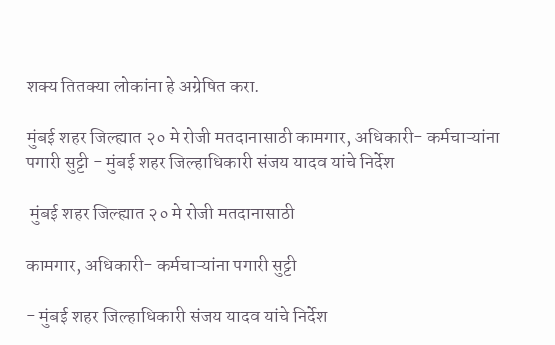शक्य तितक्या लोकांना हे अग्रेषित करा.

मुंबई शहर जिल्ह्यात २० मे रोजी मतदानासाठी कामगार, अधिकारी- कर्मचाऱ्यांना पगारी सुट्टी - मुंबई शहर जिल्हाधिकारी संजय यादव यांचे निर्देश

 मुंबई शहर जिल्ह्यात २० मे रोजी मतदानासाठी

कामगार, अधिकारी- कर्मचाऱ्यांना पगारी सुट्टी

- मुंबई शहर जिल्हाधिकारी संजय यादव यांचे निर्देश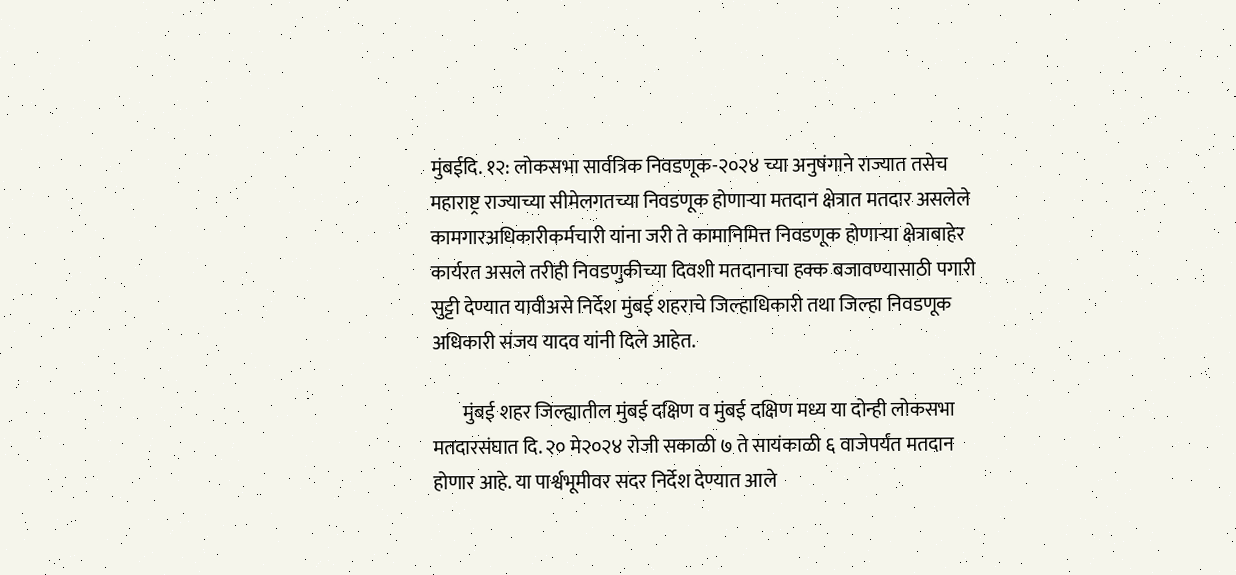मुंबईदि. १२: लोकसभा सार्वत्रिक निवडणूक-२०२४ च्या अनुषंगाने राज्यात तसेच महाराष्ट्र राज्याच्या सीमेलगतच्या निवडणूक होणाऱ्या मतदान क्षेत्रात मतदार असलेले कामगारअधिकारीकर्मचारी यांना जरी ते कामानिमित्त निवडणूक होणाऱ्या क्षेत्राबाहेर कार्यरत असले तरीही निवडणुकीच्या दिवशी मतदानाचा हक्क बजावण्यासाठी पगारी सुट्टी देण्यात यावीअसे निर्देश मुंबई शहराचे जिल्हाधिकारी तथा जिल्हा निवडणूक अधिकारी संजय यादव यांनी दिले आहेत.

        मुंबई शहर जिल्ह्यातील मुंबई दक्षिण व मुंबई दक्षिण मध्य या दोन्ही लोकसभा मतदारसंघात दि. २० मे२०२४ रोजी सकाळी ७ ते सायंकाळी ६ वाजेपर्यंत मतदान होणार आहे. या पार्श्वभूमीवर सदर निर्देश देण्यात आले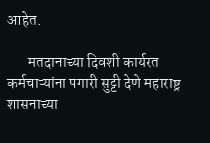आहेत.

       मतदानाच्या दिवशी कार्यरत कर्मचाऱ्यांना पगारी सुट्टी देणे महाराष्ट्र शासनाच्या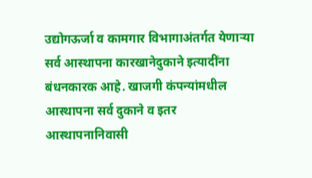उद्योगऊर्जा व कामगार विभागाअंतर्गत येणाऱ्या सर्व आस्थापना कारखानेदुकाने इत्यादींना बंधनकारक आहे. खाजगी कंपन्यांमधील आस्थापना सर्व दुकाने व इतर आस्थापनानिवासी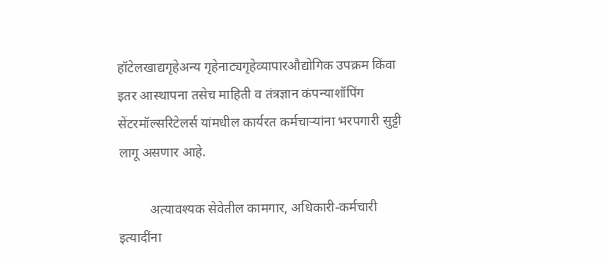हॉटेलखाद्यगृहेअन्य गृहेनाट्यगृहेव्यापारऔद्योगिक उपक्रम किंवा इतर आस्थापना तसेच माहिती व तंत्रज्ञान कंपन्याशॉपिंग सेंटरमॉल्सरिटेलर्स यांमधील कार्यरत कर्मचाऱ्यांना भरपगारी सुट्टी लागू असणार आहे.

         अत्यावश्यक सेवेतील कामगार, अधिकारी-कर्मचारी इत्यादींना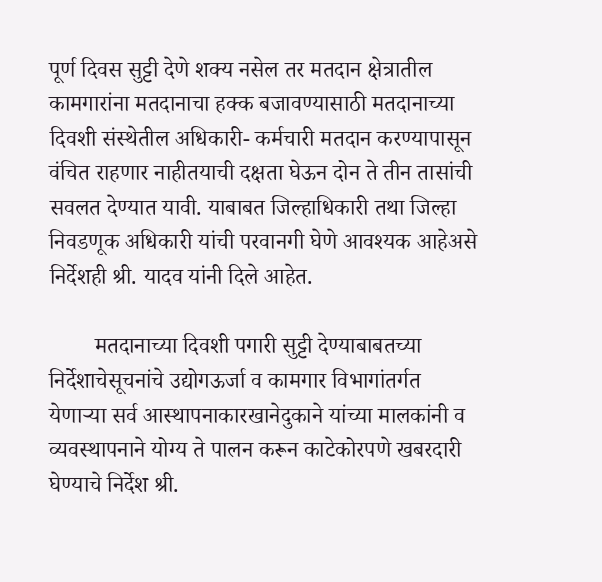पूर्ण दिवस सुट्टी देणे शक्य नसेल तर मतदान क्षेत्रातील कामगारांना मतदानाचा हक्क बजावण्यासाठी मतदानाच्या दिवशी संस्थेतील अधिकारी- कर्मचारी मतदान करण्यापासून वंचित राहणार नाहीतयाची दक्षता घेऊन दोन ते तीन तासांची सवलत देण्यात यावी. याबाबत जिल्हाधिकारी तथा जिल्हा निवडणूक अधिकारी यांची परवानगी घेणे आवश्यक आहेअसे निर्देशही श्री. यादव यांनी दिले आहेत.

        मतदानाच्या दिवशी पगारी सुट्टी देण्याबाबतच्या निर्देशाचेसूचनांचे उद्योगऊर्जा व कामगार विभागांतर्गत येणाऱ्या सर्व आस्थापनाकारखानेदुकाने यांच्या मालकांनी व व्यवस्थापनाने योग्य ते पालन करून काटेकोरपणे खबरदारी घेण्याचे निर्देश श्री.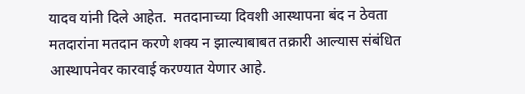यादव यांनी दिले आहेत.  मतदानाच्या दिवशी आस्थापना बंद न ठेवता मतदारांना मतदान करणे शक्य न झाल्याबाबत तक्रारी आल्यास संबंधित आस्थापनेवर कारवाई करण्यात येणार आहे.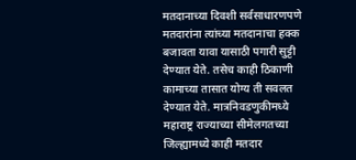मतदानाच्या दिवशी सर्वसाधारणपणे मतदारांना त्यांच्या मतदानाचा हक्क बजावता यावा यासाठी पगारी सुट्टी देण्यात येते. तसेच काही ठिकाणी कामाच्या तासात योग्य ती सवलत देण्यात येते. मात्रनिवडणुकीमध्ये महाराष्ट्र राज्याच्या सीमेलगतच्या जिल्ह्यामध्ये काही मतदार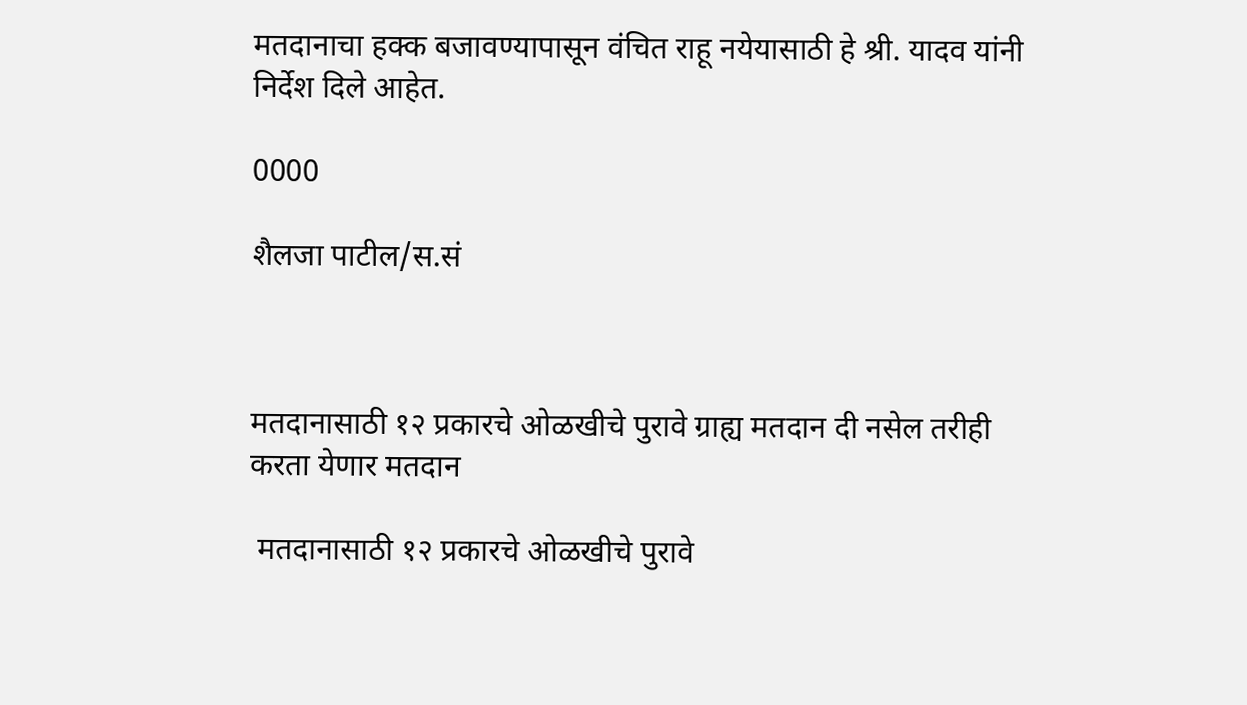मतदानाचा हक्क बजावण्यापासून वंचित राहू नयेयासाठी हे श्री. यादव यांनी निर्देश दिले आहेत.

0000

शैलजा पाटील/स.सं



मतदानासाठी १२ प्रकारचे ओळखीचे पुरावे ग्राह्य मतदान दी नसेल तरीही करता येणार मतदान

 मतदानासाठी १२ प्रकारचे ओळखीचे पुरावे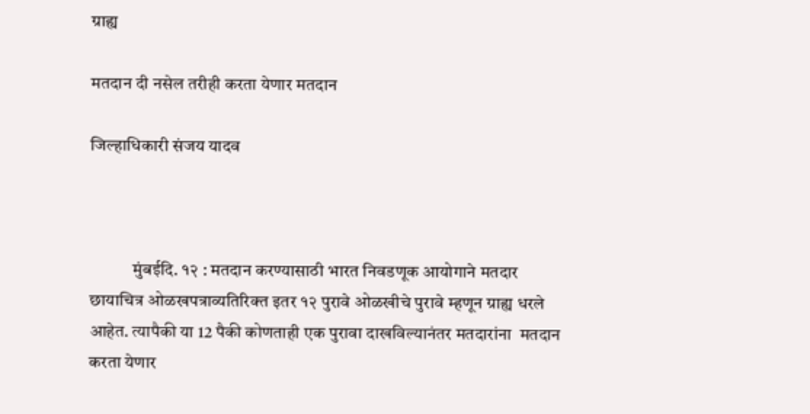ग्राह्य

मतदान दी नसेल तरीही करता येणार मतदान

जिल्हाधिकारी संजय यादव



            मुंबईदि. १२ : मतदान करण्यासाठी भारत निवडणूक आयोगाने मतदार छायाचित्र ओळखपत्राव्यतिरिक्त इतर १२ पुरावे ओळखीचे पुरावे म्हणून ग्राह्य धरले आहेत. त्यापैकी या 12 पैकी कोणताही एक पुरावा दाखविल्यानंतर मतदारांना  मतदान करता येणार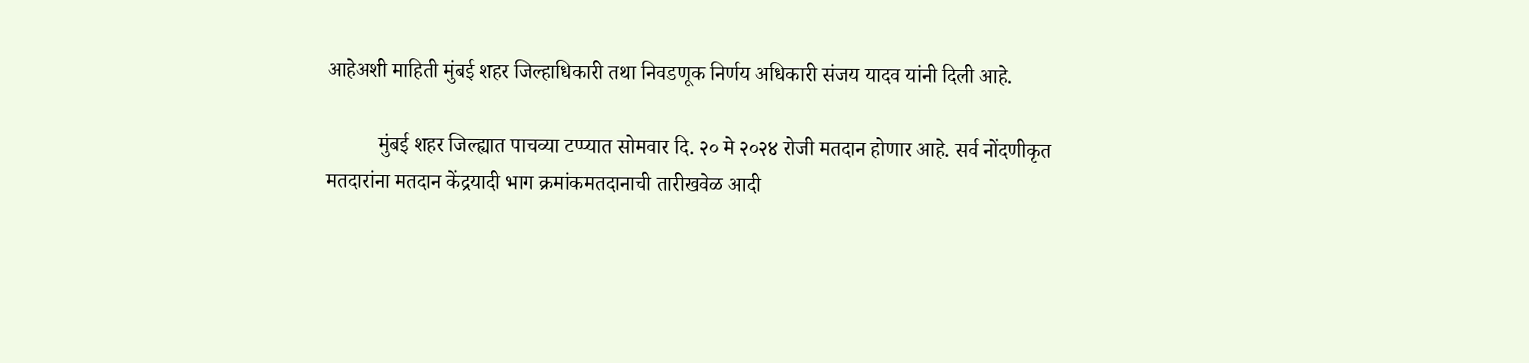आहेअशी माहिती मुंबई शहर जिल्हाधिकारी तथा निवडणूक निर्णय अधिकारी संजय यादव यांनी दिली आहे.

          मुंबई शहर जिल्ह्यात पाचव्या टप्प्यात सोमवार दि. २० मे २०२४ रोजी मतदान होणार आहे. सर्व नोंदणीकृत मतदारांना मतदान केंद्रयादी भाग क्रमांकमतदानाची तारीखवेळ आदी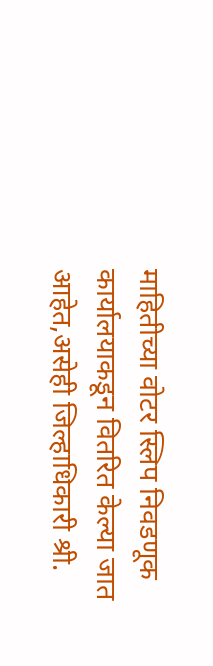माहितीच्या वोटर स्लिप निवडणूक कार्यालयाकडून वितरित केल्या जात आहेत,असेही जिल्हाधिकारी श्री.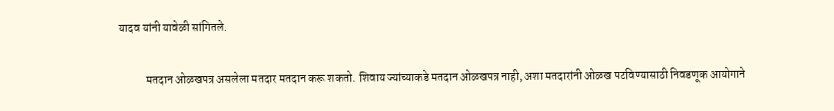यादव यांनी यावेळी सांगितले.

            मतदान ओळखपत्र असलेला मतदार मतदान करू शकतो. शिवाय ज्यांच्याकडे मतदान ओळखपत्र नाही, अशा मतदारांनी ओळख पटविण्यासाठी निवडणूक आयोगाने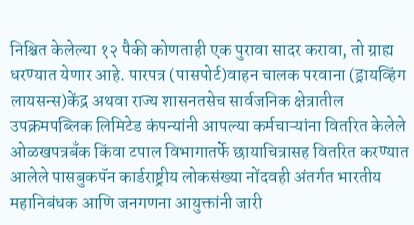निश्चित केलेल्या १२ पैकी कोणताही एक पुरावा सादर करावा, तो ग्राह्य धरण्यात येणार आहे. पारपत्र (पासपोर्ट)वाहन चालक परवाना (ड्रायव्हिंग लायसन्स)केंद्र अथवा राज्य शासनतसेच सार्वजनिक क्षेत्रातील उपक्रमपब्लिक लिमिटेड कंपन्यांनी आपल्या कर्मचाऱ्यांना वितरित केलेले ओळखपत्रबँक किंवा टपाल विभागातर्फे छायाचित्रासह वितरित करण्यात आलेले पासबुकपॅन कार्डराष्ट्रीय लोकसंख्या नोंदवही अंतर्गत भारतीय महानिबंधक आणि जनगणना आयुक्तांनी जारी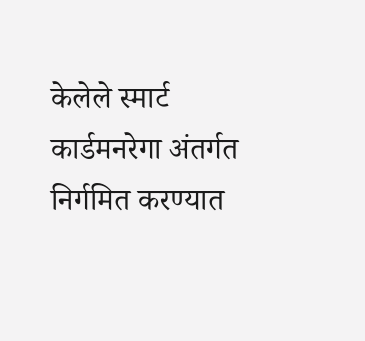केलेले स्मार्ट कार्डमनरेगा अंतर्गत निर्गमित करण्यात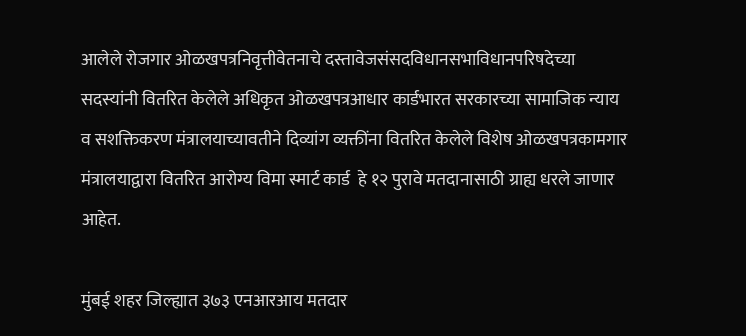आलेले रोजगार ओळखपत्रनिवृत्तीवेतनाचे दस्तावेजसंसदविधानसभाविधानपरिषदेच्या सदस्यांनी वितरित केलेले अधिकृत ओळखपत्रआधार कार्डभारत सरकारच्या सामाजिक न्याय व सशक्तिकरण मंत्रालयाच्यावतीने दिव्यांग व्यक्तींना वितरित केलेले विशेष ओळखपत्रकामगार मंत्रालयाद्वारा वितरित आरोग्य विमा स्मार्ट कार्ड  हे १२ पुरावे मतदानासाठी ग्राह्य धरले जाणार आहेत.

मुंबई शहर जिल्ह्यात ३७३ एनआरआय मतदार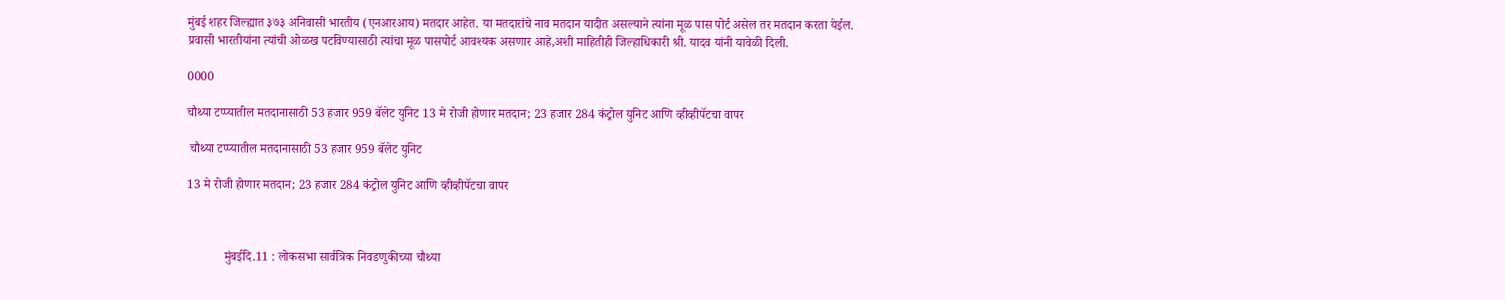मुंबई शहर जिल्ह्यात ३७३ अनिवासी भारतीय (एनआरआय) मतदार आहेत. या मतदारांचे नाव मतदान यादीत असल्याने त्यांना मूळ पास पोर्ट असेल तर मतदान करता येईल. प्रवासी भारतीयांना त्यांची ओळख पटविण्यासाठी त्यांचा मूळ पासपोर्ट आवश्यक असणार आहे,अशी माहितीही जिल्हाधिकारी श्री. यादव यांनी यावेळी दिली.

0000

चौथ्या टप्प्यातील मतदानासाठी 53 हजार 959 बॅलेट युनिट 13 मे रोजी होणार मतदान; 23 हजार 284 कंट्रोल युनिट आणि व्हीव्हीपॅटचा वापर

 चौथ्या टप्प्यातील मतदानासाठी 53 हजार 959 बॅलेट युनिट

13 मे रोजी होणार मतदान; 23 हजार 284 कंट्रोल युनिट आणि व्हीव्हीपॅटचा वापर



            मुंबईदि.11 : लोकसभा सार्वत्रिक निवडणुकीच्या चौथ्या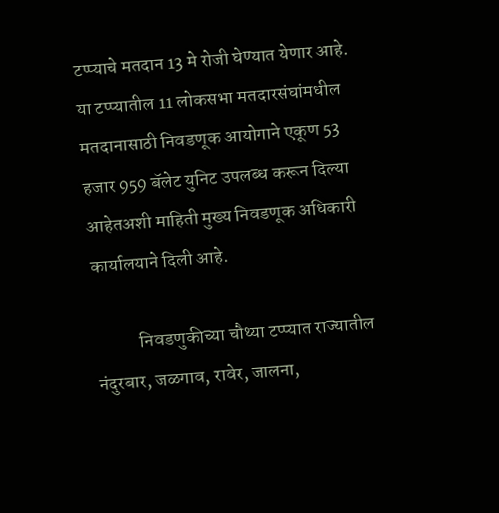टप्प्याचे मतदान 13 मे रोजी घेण्यात येणार आहे. या टप्प्यातील 11 लोकसभा मतदारसंघांमधील मतदानासाठी निवडणूक आयोगाने एकूण 53 हजार 959 बॅलेट युनिट उपलब्ध करून दिल्या आहेतअशी माहिती मुख्य निवडणूक अधिकारी कार्यालयाने दिली आहे.

            निवडणुकीच्या चौथ्या टप्प्यात राज्यातील नंदुरबार, जळगाव, रावेर, जालना,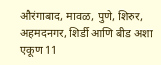औरंगाबाद, मावळ, पुणे, शिरुर, अहमदनगर, शिर्डी आणि बीड अशा एकूण 11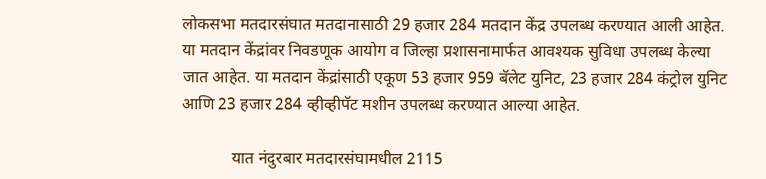लोकसभा मतदारसंघात मतदानासाठी 29 हजार 284 मतदान केंद्र उपलब्ध करण्यात आली आहेत. या मतदान केंद्रांवर निवडणूक आयोग व जिल्हा प्रशासनामार्फत आवश्यक सुविधा उपलब्ध केल्या जात आहेत. या मतदान केंद्रांसाठी एकूण 53 हजार 959 बॅलेट युनिट, 23 हजार 284 कंट्रोल युनिट आणि 23 हजार 284 व्हीव्हीपॅट मशीन उपलब्ध करण्यात आल्या आहेत.

            यात नंदुरबार मतदारसंघामधील 2115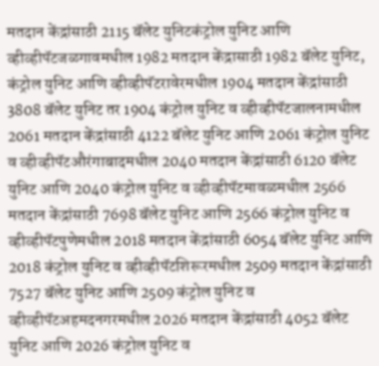मतदान केंद्रांसाठी 2115 बॅलेट युनिटकंट्रोल युनिट आणि व्हीव्हीपॅटजळगावमधील 1982 मतदान केंद्रासाठी 1982 बॅलेट युनिट, कंट्रोल युनिट आणि व्हीव्हीपॅटरावेरमधील 1904 मतदान केंद्रांसाठी 3808 बॅलेट युनिट तर 1904 कंट्रोल युनिट व व्हीव्हीपॅटजालनामधील 2061 मतदान केंद्रांसाठी 4122 बॅलेट युनिट आणि 2061 कंट्रोल युनिट व व्हीव्हीपॅटऔरंगाबादमधील 2040 मतदान केंद्रांसाठी 6120 बॅलेट युनिट आणि 2040 कंट्रोल युनिट व व्हीव्हीपॅटमावळमधील 2566 मतदान केंद्रांसाठी 7698 बॅलेट युनिट आणि 2566 कंट्रोल युनिट व व्हीव्हीपॅटपुणेमधील 2018 मतदान केंद्रांसाठी 6054 बॅलेट युनिट आणि 2018 कंट्रोल युनिट व व्हीव्हीपॅटशिरूरमधील 2509 मतदान केंद्रांसाठी 7527 बॅलेट युनिट आणि 2509 कंट्रोल युनिट व व्हीव्हीपॅटअहमदनगरमधील 2026 मतदान केंद्रांसाठी 4052 बॅलेट युनिट आणि 2026 कंट्रोल युनिट व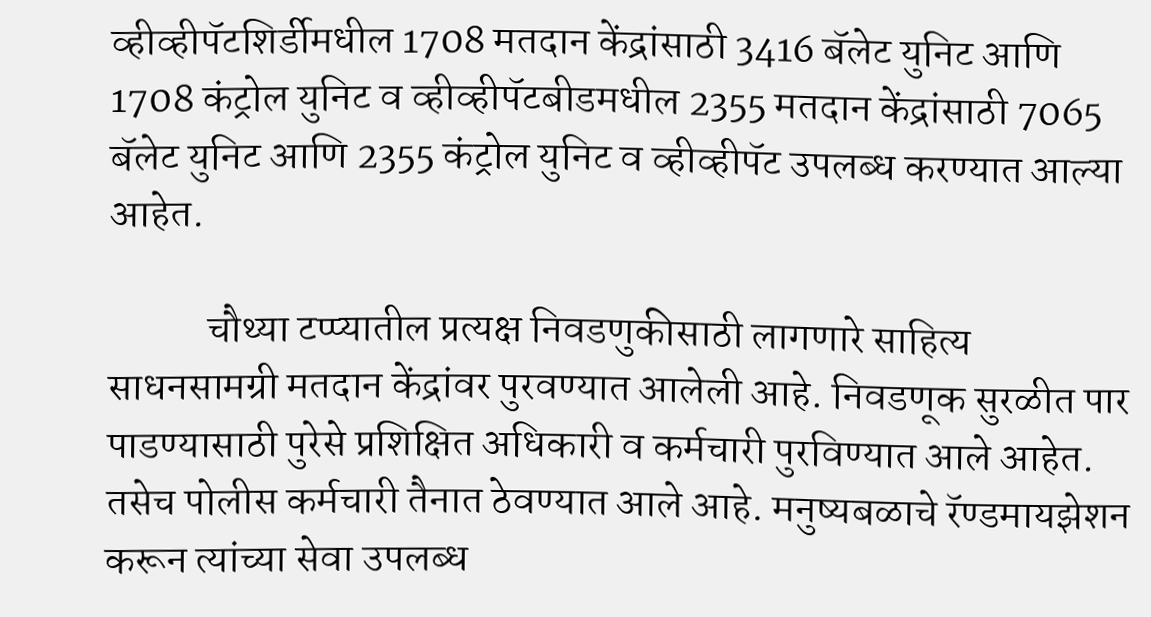व्हीव्हीपॅटशिर्डीमधील 1708 मतदान केंद्रांसाठी 3416 बॅलेट युनिट आणि 1708 कंट्रोल युनिट व व्हीव्हीपॅटबीडमधील 2355 मतदान केंद्रांसाठी 7065 बॅलेट युनिट आणि 2355 कंट्रोल युनिट व व्हीव्हीपॅट उपलब्ध करण्यात आल्या आहेत.

            चौथ्या टप्प्यातील प्रत्यक्ष निवडणुकीसाठी लागणारे साहित्य साधनसामग्री मतदान केंद्रांवर पुरवण्यात आलेली आहे. निवडणूक सुरळीत पार पाडण्यासाठी पुरेसे प्रशिक्षित अधिकारी व कर्मचारी पुरविण्यात आले आहेत. तसेच पोलीस कर्मचारी तैनात ठेवण्यात आले आहे. मनुष्यबळाचे रॅण्डमायझेशन करून त्यांच्या सेवा उपलब्ध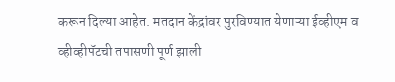करून दिल्या आहेत. मतदान केंद्रांवर पुरविण्यात येणाऱ्या ईव्हीएम व व्हीव्हीपॅटची तपासणी पूर्ण झाली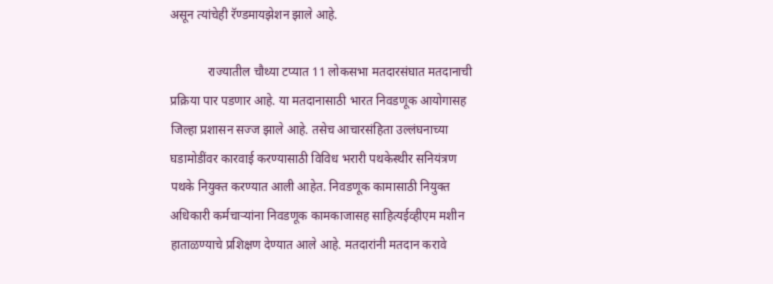असून त्यांचेही रॅण्डमायझेशन झाले आहे.

            राज्यातील चौथ्या टप्यात 11 लोकसभा मतदारसंघात मतदानाची प्रक्रिया पार पडणार आहे. या मतदानासाठी भारत निवडणूक आयोगासह जिल्हा प्रशासन सज्ज झाले आहे. तसेच आचारसंहिता उल्लंघनाच्या घडामोडींवर कारवाई करण्यासाठी विविध भरारी पथकेस्थीर सनियंत्रण पथके नियुक्त करण्यात आली आहेत. निवडणूक कामासाठी नियुक्त अधिकारी कर्मचाऱ्यांना निवडणूक कामकाजासह साहित्यईव्हीएम मशीन हाताळण्याचे प्रशिक्षण देण्यात आले आहे. मतदारांनी मतदान करावे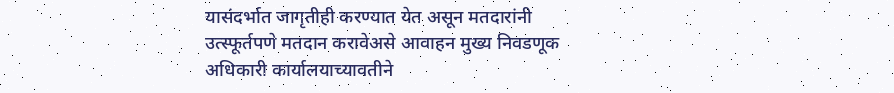यासंदर्भात जागृतीही करण्यात येत असून मतदारांनी उत्स्फूर्तपणे मतदान करावेअसे आवाहन मुख्य निवडणूक अधिकारी कार्यालयाच्यावतीने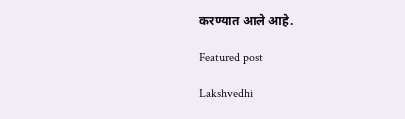करण्यात आले आहे.

Featured post

Lakshvedhi